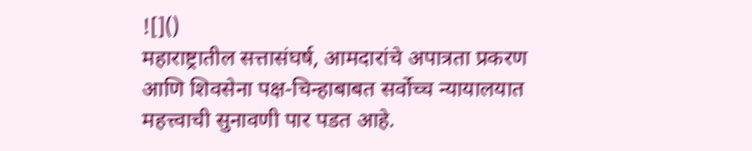![]()
महाराष्ट्रातील सत्तासंघर्ष, आमदारांचे अपात्रता प्रकरण आणि शिवसेना पक्ष-चिन्हाबाबत सर्वोच्च न्यायालयात महत्त्वाची सुनावणी पार पडत आहे.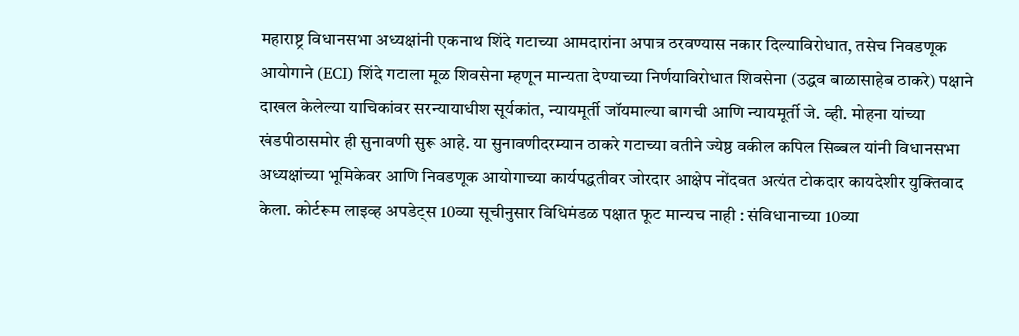महाराष्ट्र विधानसभा अध्यक्षांनी एकनाथ शिंदे गटाच्या आमदारांना अपात्र ठरवण्यास नकार दिल्याविरोधात, तसेच निवडणूक आयोगाने (ECI) शिंदे गटाला मूळ शिवसेना म्हणून मान्यता देण्याच्या निर्णयाविरोधात शिवसेना (उद्धव बाळासाहेब ठाकरे) पक्षाने दाखल केलेल्या याचिकांवर सरन्यायाधीश सूर्यकांत, न्यायमूर्ती जॉयमाल्या बागची आणि न्यायमूर्ती जे. व्ही. मोहना यांच्या खंडपीठासमोर ही सुनावणी सुरू आहे. या सुनावणीदरम्यान ठाकरे गटाच्या वतीने ज्येष्ठ वकील कपिल सिब्बल यांनी विधानसभा अध्यक्षांच्या भूमिकेवर आणि निवडणूक आयोगाच्या कार्यपद्धतीवर जोरदार आक्षेप नोंदवत अत्यंत टोकदार कायदेशीर युक्तिवाद केला. कोर्टरूम लाइव्ह अपडेट्स 10व्या सूचीनुसार विधिमंडळ पक्षात फूट मान्यच नाही : संविधानाच्या 10व्या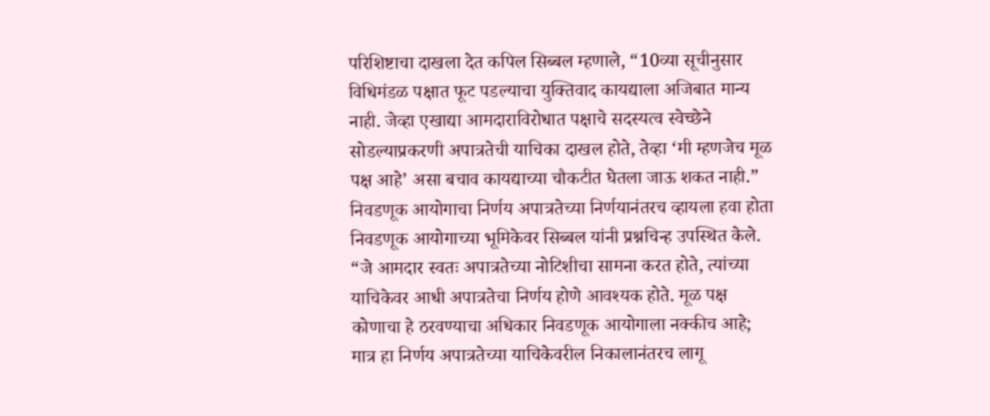परिशिष्टाचा दाखला देत कपिल सिब्बल म्हणाले, “10व्या सूचीनुसार विधिमंडळ पक्षात फूट पडल्याचा युक्तिवाद कायद्याला अजिबात मान्य नाही. जेव्हा एखाद्या आमदाराविरोधात पक्षाचे सदस्यत्व स्वेच्छेने सोडल्याप्रकरणी अपात्रतेची याचिका दाखल होते, तेव्हा ‘मी म्हणजेच मूळ पक्ष आहे’ असा बचाव कायद्याच्या चौकटीत घेतला जाऊ शकत नाही.” निवडणूक आयोगाचा निर्णय अपात्रतेच्या निर्णयानंतरच व्हायला हवा होता निवडणूक आयोगाच्या भूमिकेवर सिब्बल यांनी प्रश्नचिन्ह उपस्थित केले. “जे आमदार स्वतः अपात्रतेच्या नोटिशीचा सामना करत होते, त्यांच्या याचिकेवर आधी अपात्रतेचा निर्णय होणे आवश्यक होते. मूळ पक्ष कोणाचा हे ठरवण्याचा अधिकार निवडणूक आयोगाला नक्कीच आहे; मात्र हा निर्णय अपात्रतेच्या याचिकेवरील निकालानंतरच लागू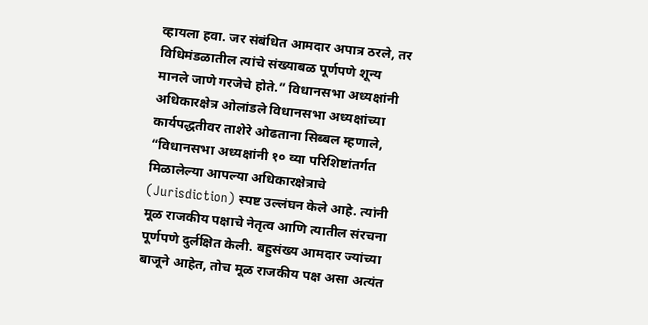व्हायला हवा. जर संबंधित आमदार अपात्र ठरले, तर विधिमंडळातील त्यांचे संख्याबळ पूर्णपणे शून्य मानले जाणे गरजेचे होते.” विधानसभा अध्यक्षांनी अधिकारक्षेत्र ओलांडले विधानसभा अध्यक्षांच्या कार्यपद्धतीवर ताशेरे ओढताना सिब्बल म्हणाले, “विधानसभा अध्यक्षांनी १० व्या परिशिष्टांतर्गत मिळालेल्या आपल्या अधिकारक्षेत्राचे (Jurisdiction) स्पष्ट उल्लंघन केले आहे. त्यांनी मूळ राजकीय पक्षाचे नेतृत्व आणि त्यातील संरचना पूर्णपणे दुर्लक्षित केली. बहुसंख्य आमदार ज्यांच्या बाजूने आहेत, तोच मूळ राजकीय पक्ष असा अत्यंत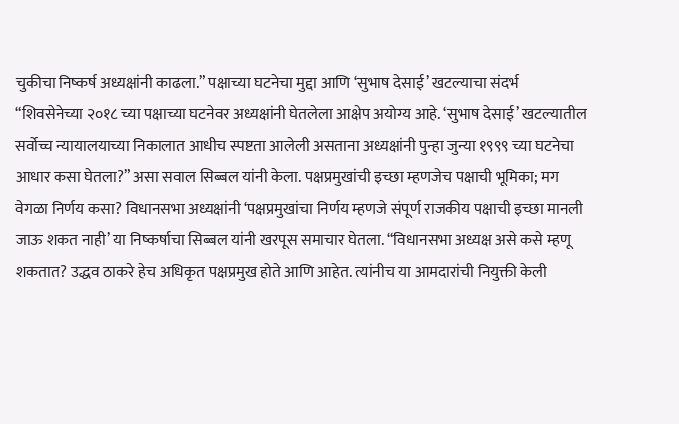चुकीचा निष्कर्ष अध्यक्षांनी काढला.” पक्षाच्या घटनेचा मुद्दा आणि ‘सुभाष देसाई’ खटल्याचा संदर्भ “शिवसेनेच्या २०१८ च्या पक्षाच्या घटनेवर अध्यक्षांनी घेतलेला आक्षेप अयोग्य आहे. ‘सुभाष देसाई’ खटल्यातील सर्वोच्च न्यायालयाच्या निकालात आधीच स्पष्टता आलेली असताना अध्यक्षांनी पुन्हा जुन्या १९९९ च्या घटनेचा आधार कसा घेतला?” असा सवाल सिब्बल यांनी केला. पक्षप्रमुखांची इच्छा म्हणजेच पक्षाची भूमिका; मग वेगळा निर्णय कसा? विधानसभा अध्यक्षांनी ‘पक्षप्रमुखांचा निर्णय म्हणजे संपूर्ण राजकीय पक्षाची इच्छा मानली जाऊ शकत नाही’ या निष्कर्षाचा सिब्बल यांनी खरपूस समाचार घेतला. “विधानसभा अध्यक्ष असे कसे म्हणू शकतात? उद्धव ठाकरे हेच अधिकृत पक्षप्रमुख होते आणि आहेत. त्यांनीच या आमदारांची नियुक्ती केली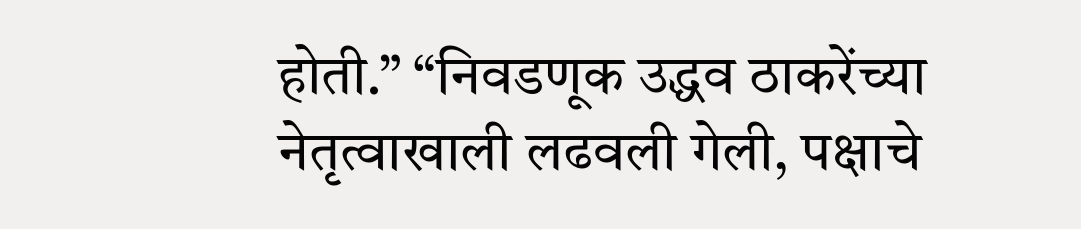होती.” “निवडणूक उद्धव ठाकरेंच्या नेतृत्वाखाली लढवली गेली, पक्षाचे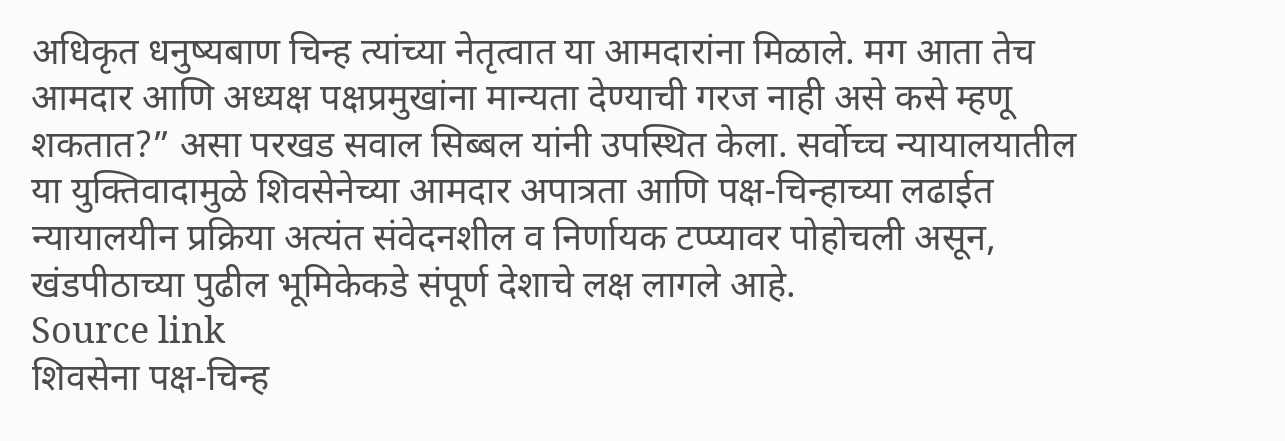अधिकृत धनुष्यबाण चिन्ह त्यांच्या नेतृत्वात या आमदारांना मिळाले. मग आता तेच आमदार आणि अध्यक्ष पक्षप्रमुखांना मान्यता देण्याची गरज नाही असे कसे म्हणू शकतात?” असा परखड सवाल सिब्बल यांनी उपस्थित केला. सर्वोच्च न्यायालयातील या युक्तिवादामुळे शिवसेनेच्या आमदार अपात्रता आणि पक्ष-चिन्हाच्या लढाईत न्यायालयीन प्रक्रिया अत्यंत संवेदनशील व निर्णायक टप्प्यावर पोहोचली असून, खंडपीठाच्या पुढील भूमिकेकडे संपूर्ण देशाचे लक्ष लागले आहे.
Source link
शिवसेना पक्ष-चिन्ह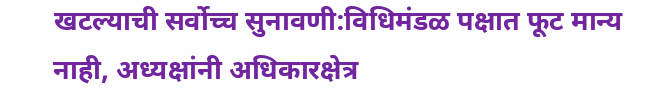खटल्याची सर्वोच्च सुनावणी:विधिमंडळ पक्षात फूट मान्य नाही, अध्यक्षांनी अधिकारक्षेत्र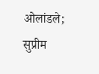ओलांडले; सुप्रीम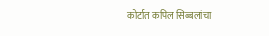कोर्टात कपिल सिब्बलांचा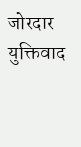जोरदार युक्तिवाद